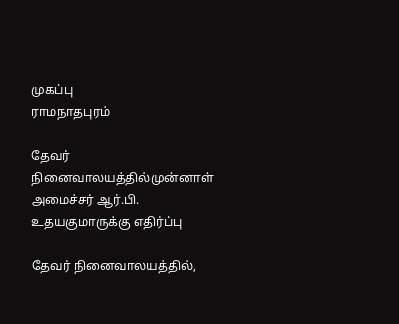முகப்பு
ராமநாதபுரம்

தேவர் நினைவாலயத்தில்முன்னாள் அமைச்சர் ஆர்.பி. உதயகுமாருக்கு எதிர்ப்பு

தேவர் நினைவாலயத்தில்,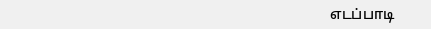எடப்பாடி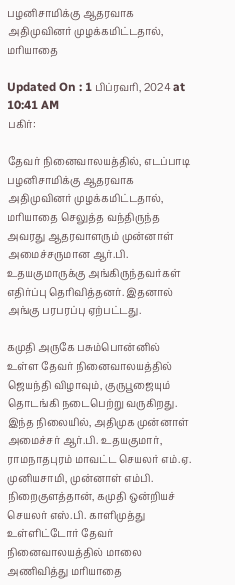பழனிசாமிக்கு ஆதரவாக அதிமுவினர் முழக்கமிட்டதால், மரியாதை

Updated On : 1 பிப்ரவரி, 2024 at 10:41 AM
பகிர்:

தேவர் நினைவாலயத்தில், எடப்பாடி பழனிசாமிக்கு ஆதரவாக அதிமுவினர் முழக்கமிட்டதால், மரியாதை செலுத்த வந்திருந்த அவரது ஆதரவாளரும் முன்னாள் அமைச்சருமான ஆர்.பி. உதயகுமாருக்கு அங்கிருந்தவர்கள் எதிர்ப்பு தெரிவித்தனர். இதனால் அங்கு பரபரப்பு ஏற்பட்டது.

கமுதி அருகே பசும்பொன்னில் உள்ள தேவர் நினைவாலயத்தில் ஜெயந்தி விழாவும், குருபூஜையும் தொடங்கி நடைபெற்று வருகிறது. இந்த நிலையில், அதிமுக முன்னாள் அமைச்சர் ஆர்.பி. உதயகுமார், ராமநாதபுரம் மாவட்ட செயலர் எம்.ஏ. முனியசாமி, முன்னாள் எம்பி. நிறைகுளத்தான், கமுதி ஒன்றியச் செயலர் எஸ்.பி. காளிமுத்து உள்ளிட்டோர் தேவர் நினைவாலயத்தில் மாலை அணிவித்து மரியாதை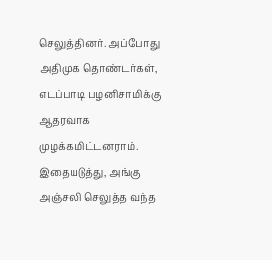செலுத்தினர். அப்போது அதிமுக தொண்டர்கள், எடப்பாடி பழனிசாமிக்கு ஆதரவாக முழக்கமிட்டனராம். இதையடுத்து, அங்கு அஞ்சலி செலுத்த வந்த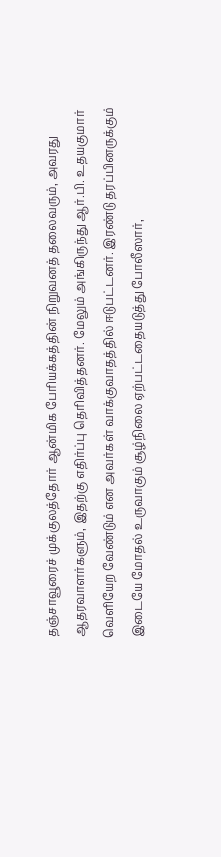தஞ்சாவூரைச் முக்குலத்தோர் ஆன்மிக பேரியக்கத்தின் நிறுவனத் தலைவரும், அவரது ஆதரவாளர்களும், இதற்கு எதிர்ப்பு தெரிவித்தனர். மேலும் அங்கிருந்து ஆர்.பி. உதயகுமார் வெளியேற வேண்டும் என அவர்கள் வாக்குவாதத்தில் ஈடுபட்டனர். இரண்டு தரப்பினருக்கும் இடையே மோதல் உருவாகும் சூழ்நிலை ஏற்பட்டதையடுத்து போலீஸார்,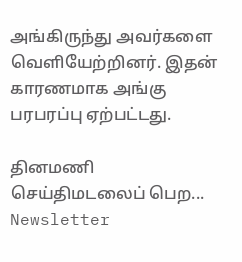அங்கிருந்து அவர்களை வெளியேற்றினர். இதன் காரணமாக அங்கு பரபரப்பு ஏற்பட்டது.

தினமணி செய்திமடலைப் பெற... Newsletter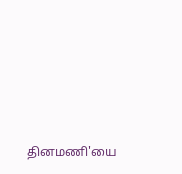தினமணி'யை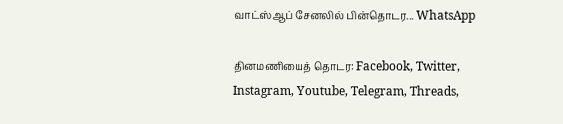வாட்ஸ்ஆப் சேனலில் பின்தொடர... WhatsApp

தினமணியைத் தொடர: Facebook, Twitter, Instagram, Youtube, Telegram, Threads,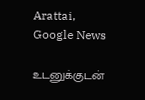Arattai, Google News

உடனுக்குடன்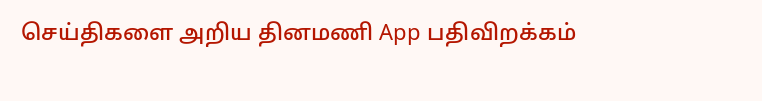செய்திகளை அறிய தினமணி App பதிவிறக்கம்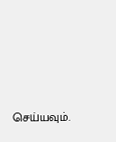செய்யவும்.